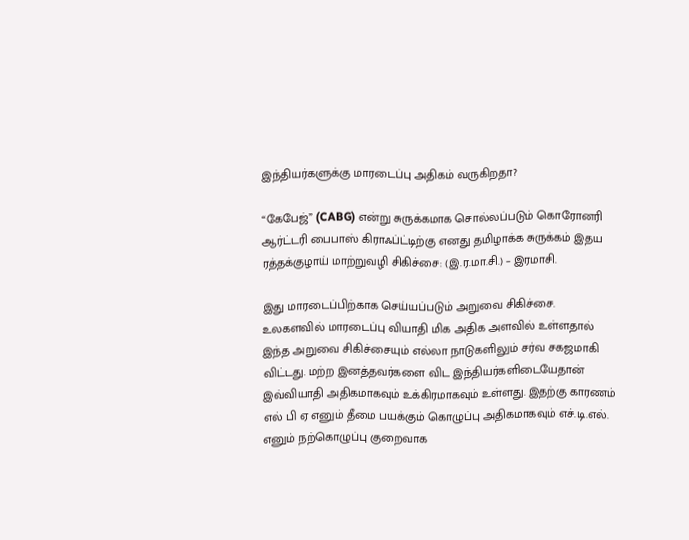இந்தியர்களுக்கு மாரடைப்பு அதிகம் வருகிறதா?

“கேபேஜ்” (CABG) என்று சுருக்கமாக சொல்லப்படும் கொரோனரி ஆர்ட்டரி பைபாஸ் கிராஃப்ட்டிற்கு எனது தமிழாக்க சுருக்கம் இதய ரத்தக்குழாய் மாற்றுவழி சிகிச்சை: (இ.ர.மா.சி.) – இரமாசி.

இது மாரடைப்பிற்காக செய்யப்படும் அறுவை சிகிச்சை. உலகளவில் மாரடைப்பு வியாதி மிக அதிக அளவில் உள்ளதால் இந்த அறுவை சிகிச்சையும் எல்லா நாடுகளிலும் சர்வ சகஜமாகி விட்டது. மற்ற இனத்தவர்களை விட இந்தியர்களிடையேதான் இவ்வியாதி அதிகமாகவும் உக்கிரமாகவும் உள்ளது. இதற்கு காரணம் எல் பி ஏ எனும் தீமை பயக்கும் கொழுப்பு அதிகமாகவும் எச்.டி.எல். எனும் நற்கொழுப்பு குறைவாக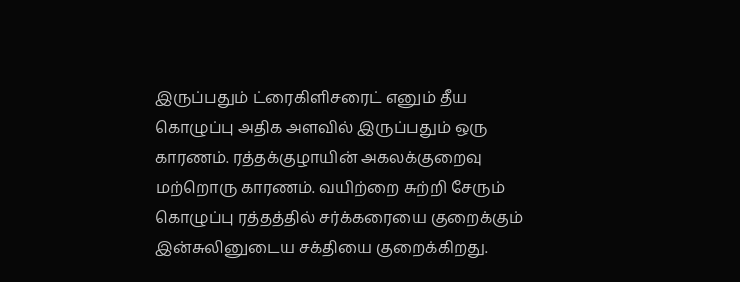இருப்பதும் ட்ரைகிளிசரைட் எனும் தீய கொழுப்பு அதிக அளவில் இருப்பதும் ஒரு காரணம். ரத்தக்குழாயின் அகலக்குறைவு மற்றொரு காரணம். வயிற்றை சுற்றி சேரும் கொழுப்பு ரத்தத்தில் சர்க்கரையை குறைக்கும் இன்சுலினுடைய சக்தியை குறைக்கிறது.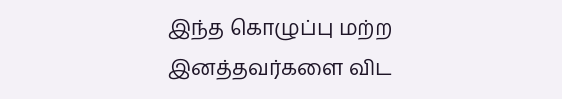இந்த கொழுப்பு மற்ற இனத்தவர்களை விட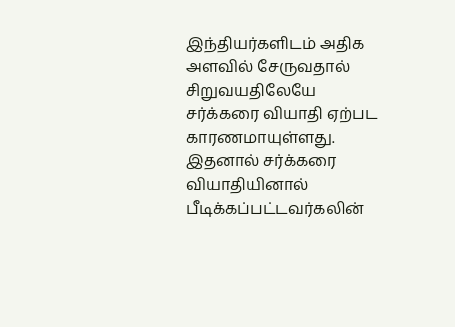இந்தியர்களிடம் அதிக அளவில் சேருவதால் சிறுவயதிலேயே சர்க்கரை வியாதி ஏற்பட காரணமாயுள்ளது. இதனால் சர்க்கரை வியாதியினால் பீடிக்கப்பட்டவர்கலின்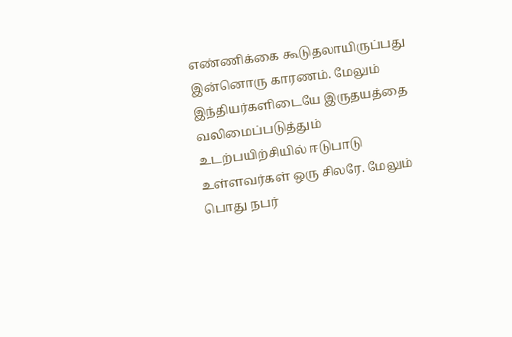எண்ணிக்கை கூடுதலாயிருப்பது இன்னொரு காரணம். மேலும் இந்தியர்களிடையே இருதயத்தை வலிமைப்படுத்தும் உடற்பயிற்சியில் ஈடுபாடு உள்ளவர்கள் ஒரு சிலரே. மேலும் பொது நபர்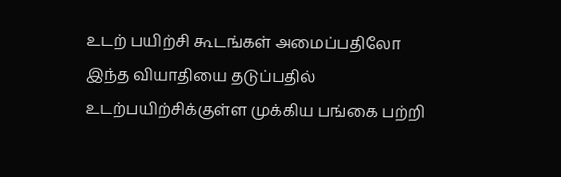உடற் பயிற்சி கூடங்கள் அமைப்பதிலோ இந்த வியாதியை தடுப்பதில் உடற்பயிற்சிக்குள்ள முக்கிய பங்கை பற்றி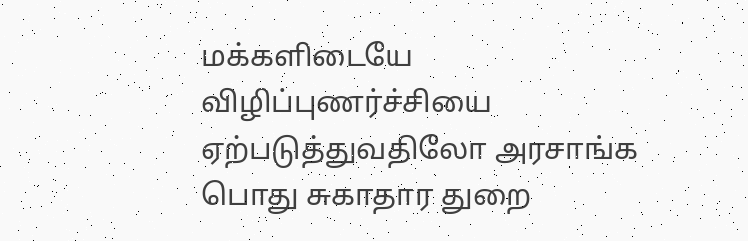மக்களிடையே விழிப்புணர்ச்சியை ஏற்படுத்துவதிலோ அரசாங்க பொது சுகாதார துறை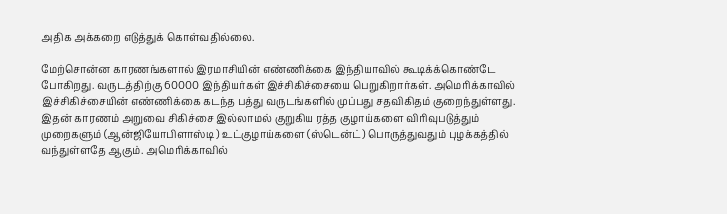அதிக அக்கறை எடுத்துக் கொள்வதில்லை.

மேற்சொன்ன காரணங்களால் இரமாசியின் எண்ணிக்கை இந்தியாவில் கூடிக்க்கொண்டே போகிறது. வருடத்திற்கு 60000 இந்தியர்கள் இச்சிகிச்சையை பெறுகிறார்கள். அமெரிக்காவில் இச்சிகிச்சையின் எண்ணிக்கை கடந்த பத்து வருடங்களில் முப்பது சதவிகிதம் குறைந்துள்ளது. இதன் காரணம் அறுவை சிகிச்சை இல்லாமல் குறுகிய ரத்த குழாய்களை விரிவுபடுத்தும் முறைகளும் (ஆன்ஜியோபிளாஸ்டி ) உட்குழாய்களை (ஸ்டென்ட்) பொருத்துவதும் புழக்கத்தில் வந்துள்ளதே ஆகும். அமெரிக்காவில்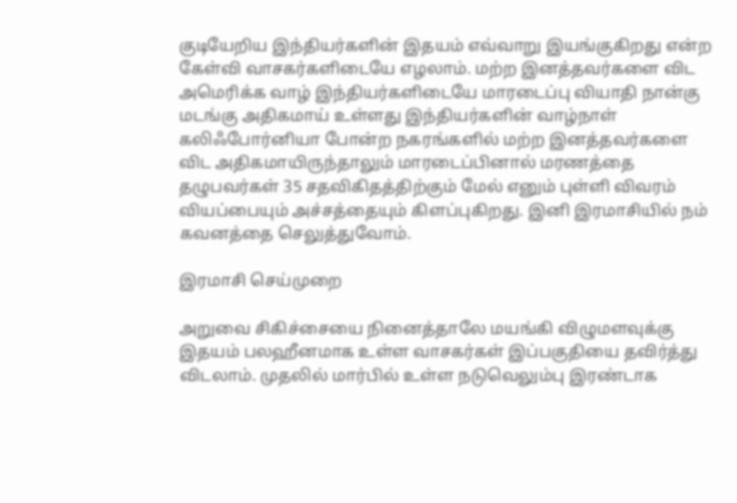குடியேறிய இந்தியர்களின் இதயம் எவ்வாறு இயங்குகிறது என்ற கேள்வி வாசகர்களிடையே எழலாம். மற்ற இனத்தவர்களை விட அமெரிக்க வாழ் இந்தியர்களிடையே மாரடைப்பு வியாதி நான்கு மடங்கு அதிகமாய் உள்ளது இந்தியர்களின் வாழ்நாள் கலிஃபோர்னியா போன்ற நகரங்களில் மற்ற இனத்தவர்களை விட அதிகமாயிருந்தாலும் மாரடைப்பினால் மரணத்தை தழுபவர்கள் 35 சதவிகிதத்திற்கும் மேல் எனும் புள்ளி விவரம் வியப்பையும் அச்சத்தையும் கிளப்புகிறது. இனி இரமாசியில் நம் கவனத்தை செலுத்துவோம்.

இரமாசி செய்முறை

அறுவை சிகிச்சையை நினைத்தாலே மயங்கி விழுமளவுக்கு இதயம் பலஹீனமாக உள்ள வாசகர்கள் இப்பகுதியை தவிர்த்து விடலாம். முதலில் மார்பில் உள்ள நடுவெலும்பு இரண்டாக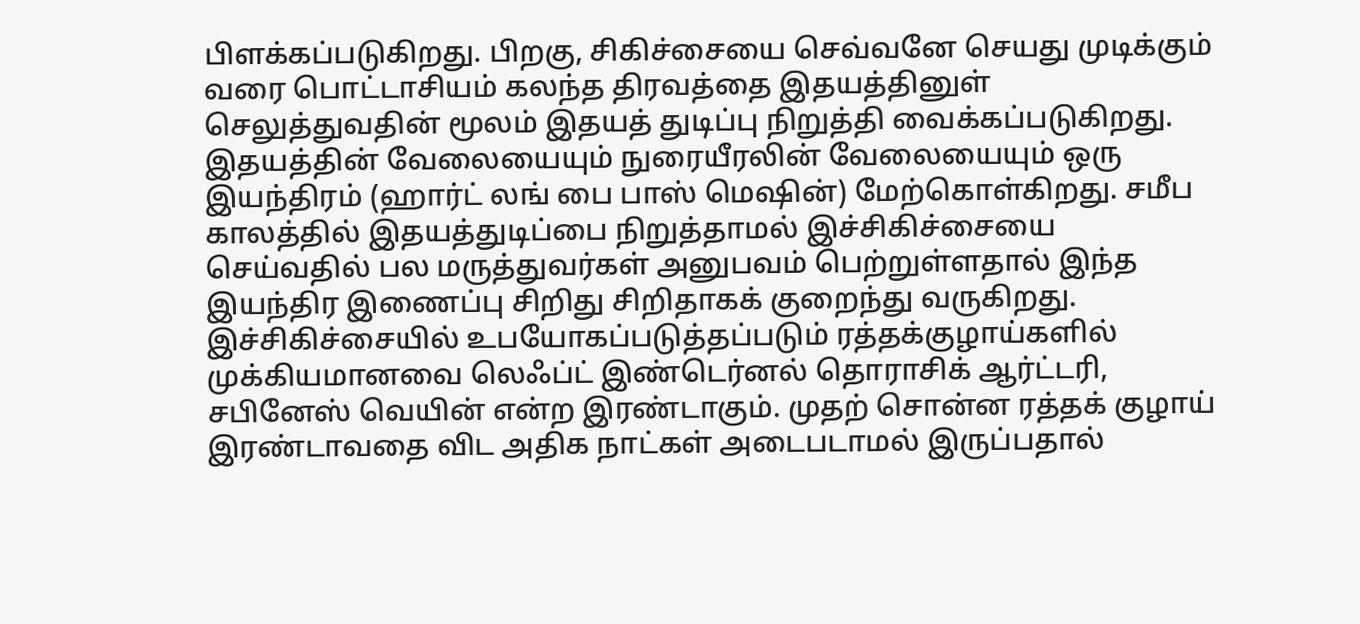பிளக்கப்படுகிறது. பிறகு, சிகிச்சையை செவ்வனே செயது முடிக்கும் வரை பொட்டாசியம் கலந்த திரவத்தை இதயத்தினுள் செலுத்துவதின் மூலம் இதயத் துடிப்பு நிறுத்தி வைக்கப்படுகிறது. இதயத்தின் வேலையையும் நுரையீரலின் வேலையையும் ஒரு இயந்திரம் (ஹார்ட் லங் பை பாஸ் மெஷின்) மேற்கொள்கிறது. சமீப காலத்தில் இதயத்துடிப்பை நிறுத்தாமல் இச்சிகிச்சையை செய்வதில் பல மருத்துவர்கள் அனுபவம் பெற்றுள்ளதால் இந்த இயந்திர இணைப்பு சிறிது சிறிதாகக் குறைந்து வருகிறது. இச்சிகிச்சையில் உபயோகப்படுத்தப்படும் ரத்தக்குழாய்களில் முக்கியமானவை லெஃப்ட் இண்டெர்னல் தொராசிக் ஆர்ட்டரி, சபினேஸ் வெயின் என்ற இரண்டாகும். முதற் சொன்ன ரத்தக் குழாய் இரண்டாவதை விட அதிக நாட்கள் அடைபடாமல் இருப்பதால்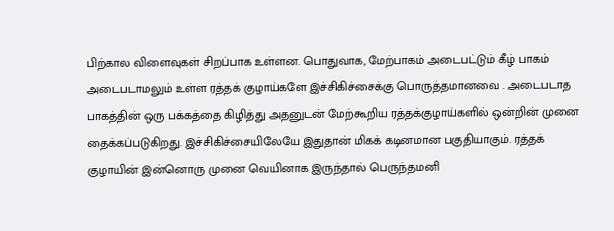பிற்கால விளைவுகள் சிறப்பாக உள்ளன. பொதுவாக, மேற்பாகம் அடைபட்டும் கீழ் பாகம் அடைபடாமலும் உள்ள ரத்தக் குழாய்களே இச்சிகிச்சைக்கு பொருத்தமானவை . அடைபடாத பாகத்தின் ஒரு பக்கத்தை கிழித்து அதனுடன் மேற்கூறிய ரத்தக்குழாய்களில் ஒன்றின் முனை தைக்கப்படுகிறது. இச்சிகிச்சையிலேயே இதுதான் மிகக் கடினமான பகுதியாகும். ரத்தக் குழாயின் இன்னொரு முனை வெயினாக இருந்தால் பெருந்தமனி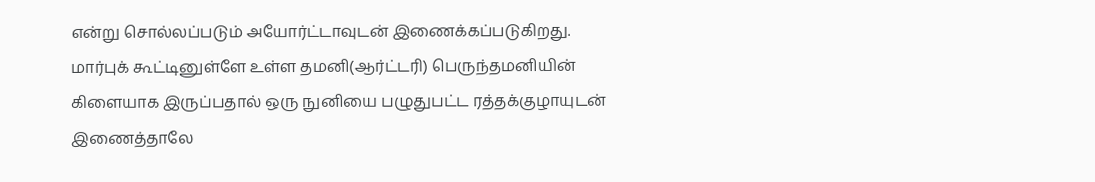என்று சொல்லப்படும் அயோர்ட்டாவுடன் இணைக்கப்படுகிறது. மார்புக் கூட்டினுள்ளே உள்ள தமனி(ஆர்ட்டரி) பெருந்தமனியின் கிளையாக இருப்பதால் ஒரு நுனியை பழுதுபட்ட ரத்தக்குழாயுடன் இணைத்தாலே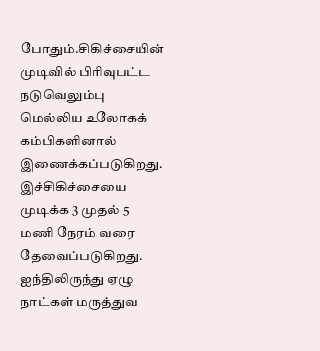போதும்.சிகிச்சையின் முடிவில் பிரிவுபட்ட நடுவெலும்பு மெல்லிய உலோகக் கம்பிகளினால் இணைக்கப்படுகிறது. இச்சிகிச்சையை முடிக்க 3 முதல் 5 மணி நேரம் வரை தேவைப்படுகிறது. ஐந்திலிருந்து ஏழு நாட்கள் மருத்துவ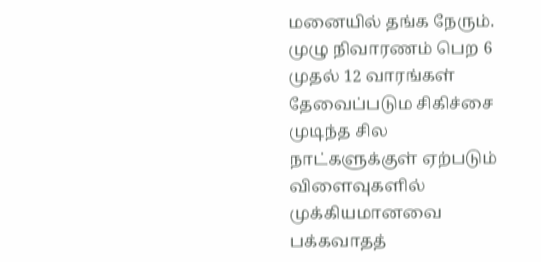மனையில் தங்க நேரும். முழு நிவாரணம் பெற 6 முதல் 12 வாரங்கள் தேவைப்படும சிகிச்சை முடிந்த சில நாட்களுக்குள் ஏற்படும் விளைவுகளில் முக்கியமானவை பக்கவாதத்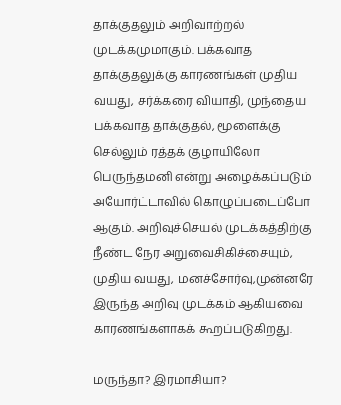தாக்குதலும் அறிவாற்றல் முடக்கமுமாகும். பக்கவாத தாக்குதலுக்கு காரணங்கள் முதிய வயது, சர்க்கரை வியாதி, முந்தைய பக்கவாத தாக்குதல், மூளைக்கு செல்லும் ரத்தக் குழாயிலோ பெருந்தமனி என்று அழைக்கப்படும் அயோர்ட்டாவில் கொழுப்படைப்போ ஆகும். அறிவுச்செயல் முடக்கத்திற்கு நீண்ட நேர அறுவைசிகிச்சையும், முதிய வயது, மனச்சோர்வு,முன்னரே இருந்த அறிவு முடக்கம் ஆகியவை காரணங்களாகக் கூறப்படுகிறது.

மருந்தா? இரமாசியா?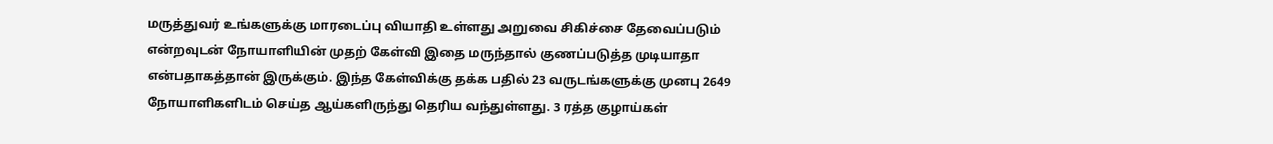மருத்துவர் உங்களுக்கு மாரடைப்பு வியாதி உள்ளது அறுவை சிகிச்சை தேவைப்படும் என்றவுடன் நோயாளியின் முதற் கேள்வி இதை மருந்தால் குணப்படுத்த முடியாதா என்பதாகத்தான் இருக்கும். இந்த கேள்விக்கு தக்க பதில் 23 வருடங்களுக்கு முனபு 2649 நோயாளிகளிடம் செய்த ஆய்களிருந்து தெரிய வந்துள்ளது. 3 ரத்த குழாய்கள்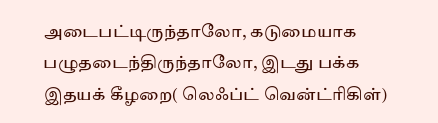அடைபட்டிருந்தாலோ, கடுமையாக பழுதடைந்திருந்தாலோ, இடது பக்க இதயக் கீழறை( லெஃப்ட் வென்ட்ரிகிள்)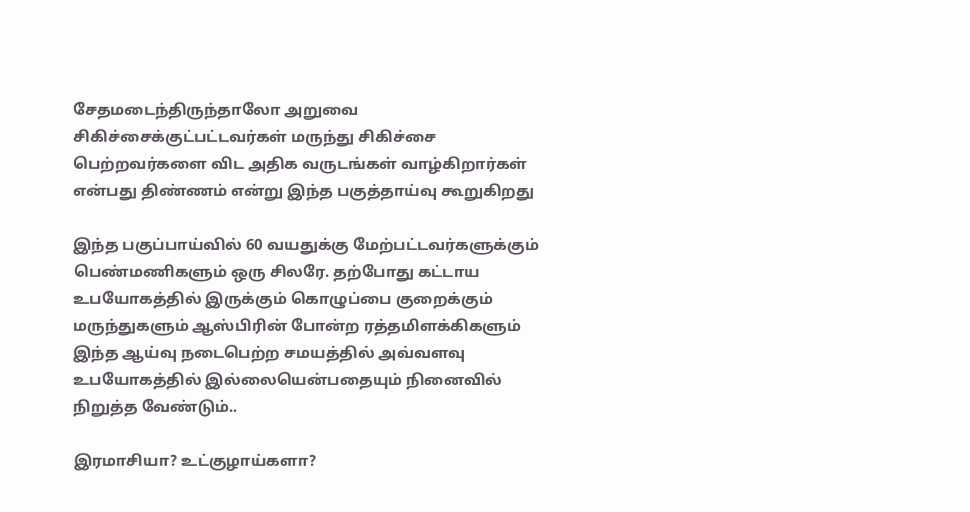சேதமடைந்திருந்தாலோ அறுவை சிகிச்சைக்குட்பட்டவர்கள் மருந்து சிகிச்சை பெற்றவர்களை விட அதிக வருடங்கள் வாழ்கிறார்கள் என்பது திண்ணம் என்று இந்த பகுத்தாய்வு கூறுகிறது

இந்த பகுப்பாய்வில் 60 வயதுக்கு மேற்பட்டவர்களுக்கும் பெண்மணிகளும் ஒரு சிலரே. தற்போது கட்டாய உபயோகத்தில் இருக்கும் கொழுப்பை குறைக்கும் மருந்துகளும் ஆஸ்பிரின் போன்ற ரத்தமிளக்கிகளும் இந்த ஆய்வு நடைபெற்ற சமயத்தில் அவ்வளவு உபயோகத்தில் இல்லையென்பதையும் நினைவில் நிறுத்த வேண்டும்..

இரமாசியா? உட்குழாய்களா?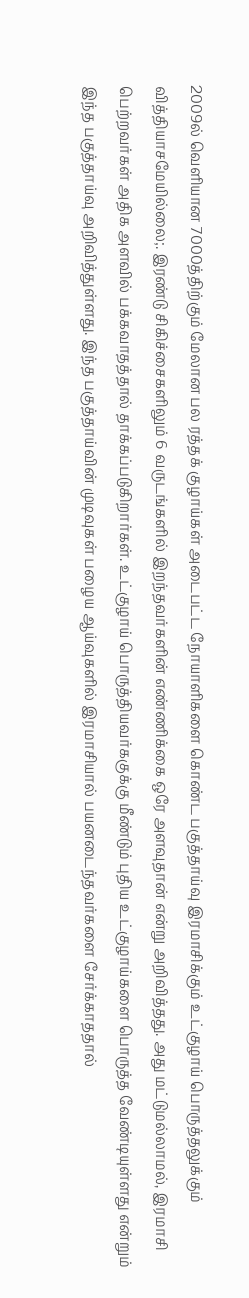2009ல் வெளியான 7000த்திற்கும் மேலான பல ரத்தக் குழாய்கள் அடைபட்ட நோயாளிகளை கொண்ட பகுத்தாய்வு இரமாசிக்கும் உட்குழாய் பொருத்தலுக்கும் வித்தியாசமேயில்லை;. இரண்டு சிகிச்சைகளிலும் 6 வருடங்களில் இறந்தவர்களின் எண்ணிக்கை ஒரே அளவுதான் என்று அறிவித்தது. அது மட்டுமல்லாமல், இரமாசி பெற்றவர்கள் அதிக அளவில் பக்கவாதத்தால் தாக்கப்படுகிறார்கள். உட்குழாய் பொருத்தியவர்ககுக்கு மீண்டும் புதிய உட்குழாய்களை பொருத்த வேண்டியுள்ளது என்றும் இந்த பகுத்தாய்வு அறிவித்துள்ளது. இந்த பகுத்தாய்வின் முடிவுகள் பழைய ஆய்வுகளில் இரமாசியால் பயனடைந்தவர்களை சேர்க்காததால்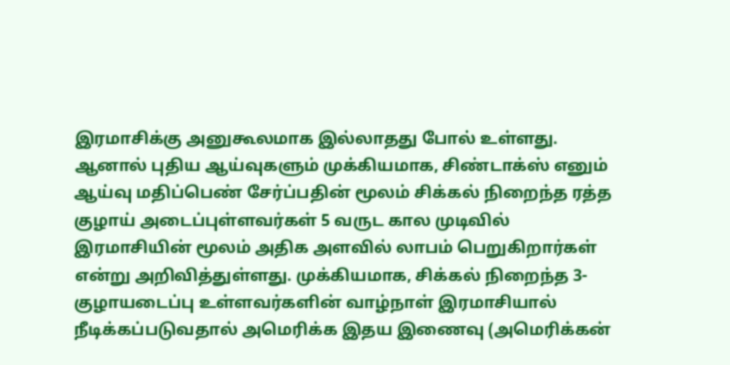இரமாசிக்கு அனுகூலமாக இல்லாதது போல் உள்ளது. ஆனால் புதிய ஆய்வுகளும் முக்கியமாக, சிண்டாக்ஸ் எனும் ஆய்வு மதிப்பெண் சேர்ப்பதின் மூலம் சிக்கல் நிறைந்த ரத்த குழாய் அடைப்புள்ளவர்கள் 5 வருட கால முடிவில் இரமாசியின் மூலம் அதிக அளவில் லாபம் பெறுகிறார்கள் என்று அறிவித்துள்ளது. முக்கியமாக, சிக்கல் நிறைந்த 3-குழாயடைப்பு உள்ளவர்களின் வாழ்நாள் இரமாசியால் நீடிக்கப்படுவதால் அமெரிக்க இதய இணைவு (அமெரிக்கன்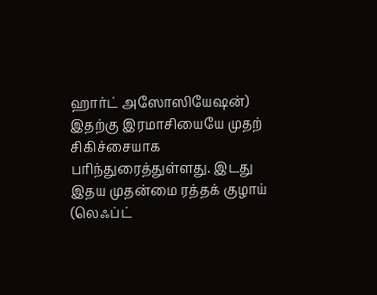ஹார்ட் அஸோஸியேஷன்) இதற்கு இரமாசியையே முதற் சிகிச்சையாக பரிந்துரைத்துள்ளது. இடது இதய முதன்மை ரத்தக் குழாய் (லெஃப்ட்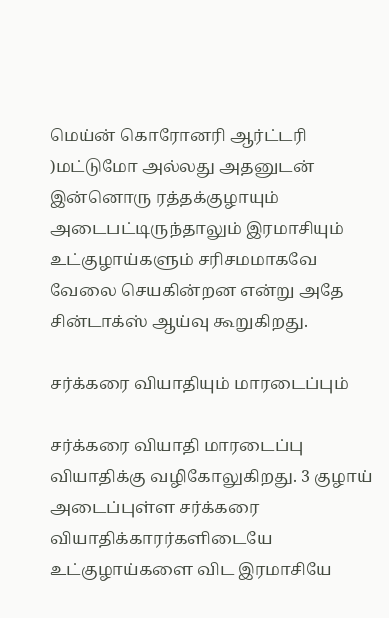மெய்ன் கொரோனரி ஆர்ட்டரி )மட்டுமோ அல்லது அதனுடன் இன்னொரு ரத்தக்குழாயும் அடைபட்டிருந்தாலும் இரமாசியும் உட்குழாய்களும் சரிசமமாகவே வேலை செயகின்றன என்று அதே சின்டாக்ஸ் ஆய்வு கூறுகிறது.

சர்க்கரை வியாதியும் மாரடைப்பும்

சர்க்கரை வியாதி மாரடைப்பு வியாதிக்கு வழிகோலுகிறது. 3 குழாய் அடைப்புள்ள சர்க்கரை வியாதிக்காரர்களிடையே உட்குழாய்களை விட இரமாசியே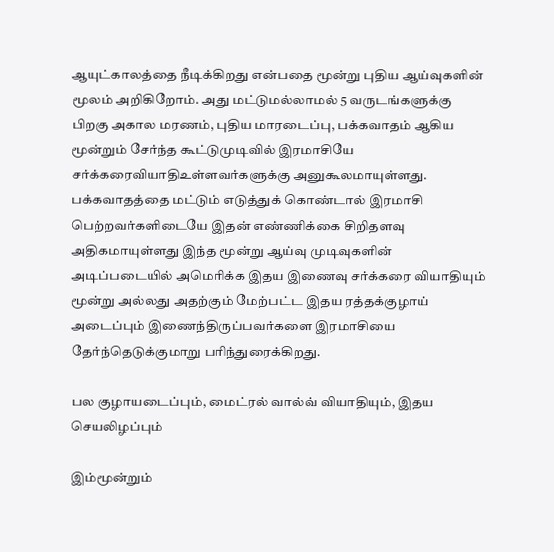ஆயுட்காலத்தை நீடிக்கிறது என்பதை மூன்று புதிய ஆய்வுகளின் மூலம் அறிகிறோம். அது மட்டுமல்லாமல் 5 வருடங்களுக்கு பிறகு அகால மரணம், புதிய மாரடைப்பு, பக்கவாதம் ஆகிய மூன்றும் சேர்ந்த கூட்டுமுடிவில் இரமாசியே சர்க்கரைவியாதிஉள்ளவர்களுக்கு அனுகூலமாயுள்ளது. பக்கவாதத்தை மட்டும் எடுத்துக் கொண்டால் இரமாசி பெற்றவர்களிடையே இதன் எண்ணிக்கை சிறிதளவு அதிகமாயுள்ளது இந்த மூன்று ஆய்வு முடிவுகளின் அடிப்படையில் அமெரிக்க இதய இணைவு சர்க்கரை வியாதியும் மூன்று அல்லது அதற்கும் மேற்பட்ட இதய ரத்தக்குழாய் அடைப்பும் இணைந்திருப்பவர்களை இரமாசியை தேர்ந்தெடுக்குமாறு பரிந்துரைக்கிறது.

பல குழாயடைப்பும், மைட்ரல் வால்வ் வியாதியும், இதய செயலிழப்பும்

இம்மூன்றும்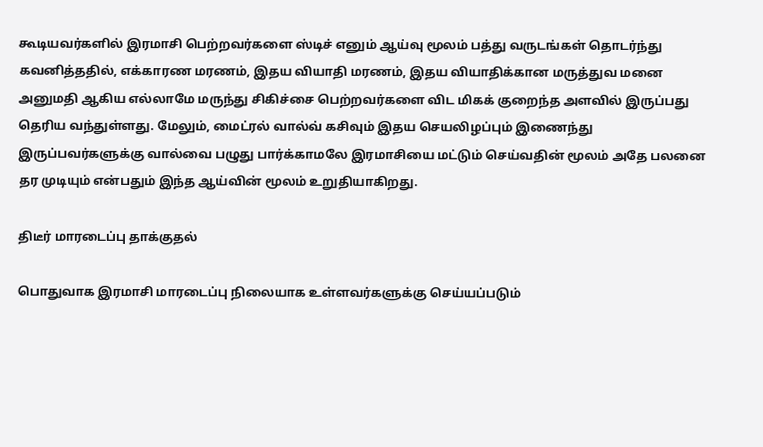கூடியவர்களில் இரமாசி பெற்றவர்களை ஸ்டிச் எனும் ஆய்வு மூலம் பத்து வருடங்கள் தொடர்ந்து கவனித்ததில், எக்காரண மரணம், இதய வியாதி மரணம், இதய வியாதிக்கான மருத்துவ மனை அனுமதி ஆகிய எல்லாமே மருந்து சிகிச்சை பெற்றவர்களை விட மிகக் குறைந்த அளவில் இருப்பது தெரிய வந்துள்ளது. மேலும், மைட்ரல் வால்வ் கசிவும் இதய செயலிழப்பும் இணைந்து இருப்பவர்களுக்கு வால்வை பழுது பார்க்காமலே இரமாசியை மட்டும் செய்வதின் மூலம் அதே பலனை தர முடியும் என்பதும் இந்த ஆய்வின் மூலம் உறுதியாகிறது.

திடீர் மாரடைப்பு தாக்குதல்

பொதுவாக இரமாசி மாரடைப்பு நிலையாக உள்ளவர்களுக்கு செய்யப்படும்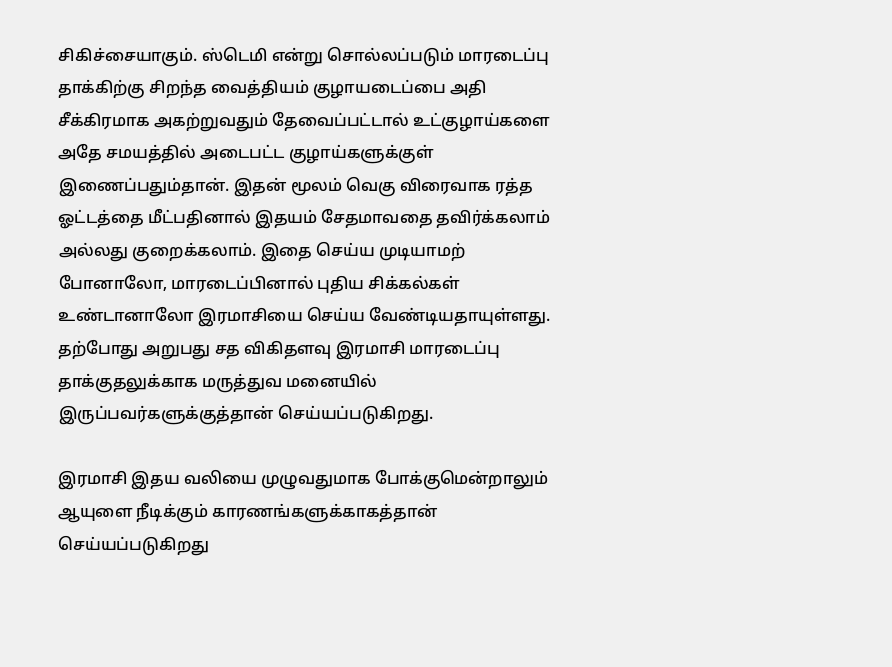சிகிச்சையாகும். ஸ்டெமி என்று சொல்லப்படும் மாரடைப்பு தாக்கிற்கு சிறந்த வைத்தியம் குழாயடைப்பை அதி சீக்கிரமாக அகற்றுவதும் தேவைப்பட்டால் உட்குழாய்களை அதே சமயத்தில் அடைபட்ட குழாய்களுக்குள் இணைப்பதும்தான். இதன் மூலம் வெகு விரைவாக ரத்த ஓட்டத்தை மீட்பதினால் இதயம் சேதமாவதை தவிர்க்கலாம் அல்லது குறைக்கலாம். இதை செய்ய முடியாமற் போனாலோ, மாரடைப்பினால் புதிய சிக்கல்கள் உண்டானாலோ இரமாசியை செய்ய வேண்டியதாயுள்ளது. தற்போது அறுபது சத விகிதளவு இரமாசி மாரடைப்பு தாக்குதலுக்காக மருத்துவ மனையில் இருப்பவர்களுக்குத்தான் செய்யப்படுகிறது.

இரமாசி இதய வலியை முழுவதுமாக போக்குமென்றாலும் ஆயுளை நீடிக்கும் காரணங்களுக்காகத்தான் செய்யப்படுகிறது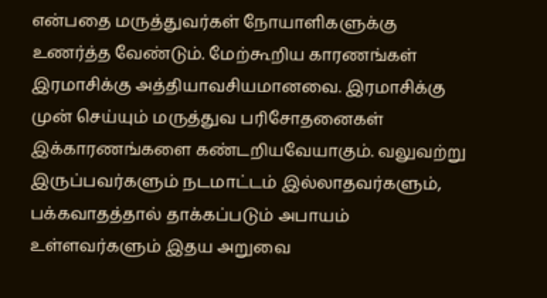என்பதை மருத்துவர்கள் நோயாளிகளுக்கு உணர்த்த வேண்டும். மேற்கூறிய காரணங்கள் இரமாசிக்கு அத்தியாவசியமானவை. இரமாசிக்கு முன் செய்யும் மருத்துவ பரிசோதனைகள் இக்காரணங்களை கண்டறியவேயாகும். வலுவற்று இருப்பவர்களும் நடமாட்டம் இல்லாதவர்களும், பக்கவாதத்தால் தாக்கப்படும் அபாயம் உள்ளவர்களும் இதய அறுவை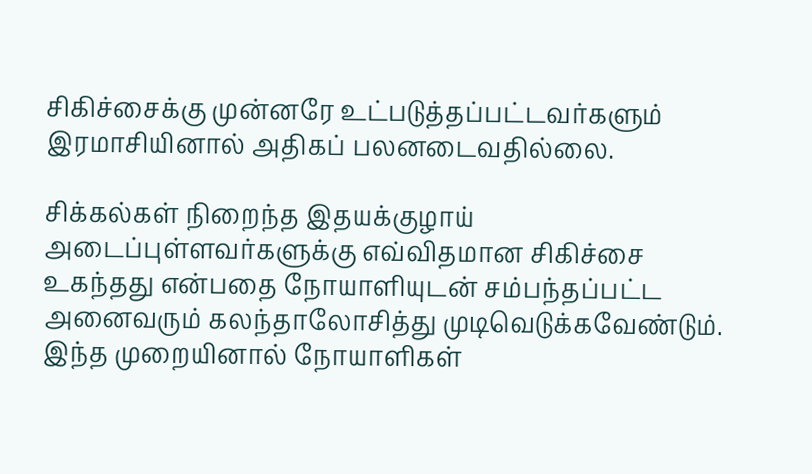சிகிச்சைக்கு முன்னரே உட்படுத்தப்பட்டவர்களும் இரமாசியினால் அதிகப் பலனடைவதில்லை.

சிக்கல்கள் நிறைந்த இதயக்குழாய் அடைப்புள்ளவர்களுக்கு எவ்விதமான சிகிச்சை உகந்தது என்பதை நோயாளியுடன் சம்பந்தப்பட்ட அனைவரும் கலந்தாலோசித்து முடிவெடுக்கவேண்டும். இந்த முறையினால் நோயாளிகள்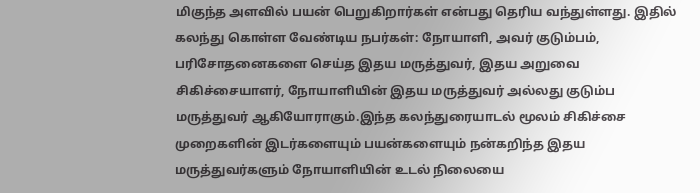மிகுந்த அளவில் பயன் பெறுகிறார்கள் என்பது தெரிய வந்துள்ளது. இதில் கலந்து கொள்ள வேண்டிய நபர்கள்: நோயாளி, அவர் குடும்பம், பரிசோதனைகளை செய்த இதய மருத்துவர், இதய அறுவை சிகிச்சையாளர், நோயாளியின் இதய மருத்துவர் அல்லது குடும்ப மருத்துவர் ஆகியோராகும்.இந்த கலந்துரையாடல் மூலம் சிகிச்சை முறைகளின் இடர்களையும் பயன்களையும் நன்கறிந்த இதய மருத்துவர்களும் நோயாளியின் உடல் நிலையை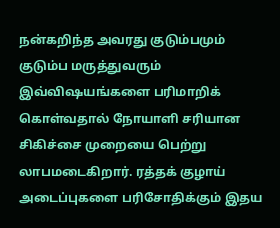நன்கறிந்த அவரது குடும்பமும் குடும்ப மருத்துவரும் இவ்விஷயங்களை பரிமாறிக் கொள்வதால் நோயாளி சரியான சிகிச்சை முறையை பெற்று லாபமடைகிறார். ரத்தக் குழாய் அடைப்புகளை பரிசோதிக்கும் இதய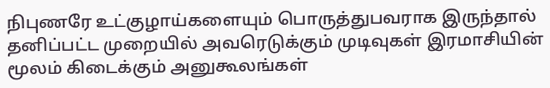நிபுணரே உட்குழாய்களையும் பொருத்துபவராக இருந்தால் தனிப்பட்ட முறையில் அவரெடுக்கும் முடிவுகள் இரமாசியின் மூலம் கிடைக்கும் அனுகூலங்கள்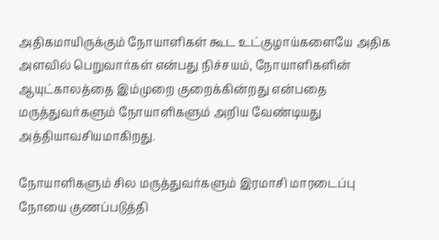அதிகமாயிருக்கும் நோயாளிகள் கூட உட்குழாய்களையே அதிக அளவில் பெறுவார்கள் என்பது நிச்சயம், நோயாளிகளின் ஆயுட்காலத்தை இம்முறை குறைக்கின்றது என்பதை மருத்துவர்களும் நோயாளிகளும் அறிய வேண்டியது அத்தியாவசியமாகிறது.

நோயாளிகளும் சில மருத்துவர்களும் இரமாசி மாரடைப்பு நோயை குணப்படுத்தி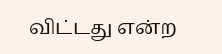விட்டது என்ற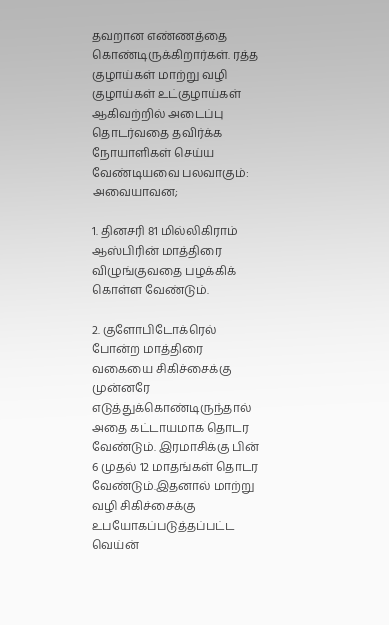தவறான எண்ணத்தை கொண்டிருக்கிறார்கள். ரத்த குழாய்கள் மாற்று வழி குழாய்கள் உட்குழாய்கள் ஆகிவற்றில் அடைப்பு தொடர்வதை தவிர்க்க நோயாளிகள் செய்ய வேண்டியவை பலவாகும்: அவையாவன;

1. தினசரி 81 மில்லிகிராம் ஆஸ்பிரின் மாத்திரை விழுங்குவதை பழக்கிக் கொள்ள வேண்டும்.

2. குளோபிடோக்ரெல் போன்ற மாத்திரை வகையை சிகிச்சைக்கு முன்னரே எடுத்துக்கொண்டிருந்தால் அதை கட்டாயமாக தொடர வேண்டும். இரமாசிக்கு பின் 6 முதல் 12 மாதங்கள் தொடர வேண்டும்.இதனால் மாற்று வழி சிகிச்சைக்கு உபயோகப்படுத்தப்பட்ட வெய்ன்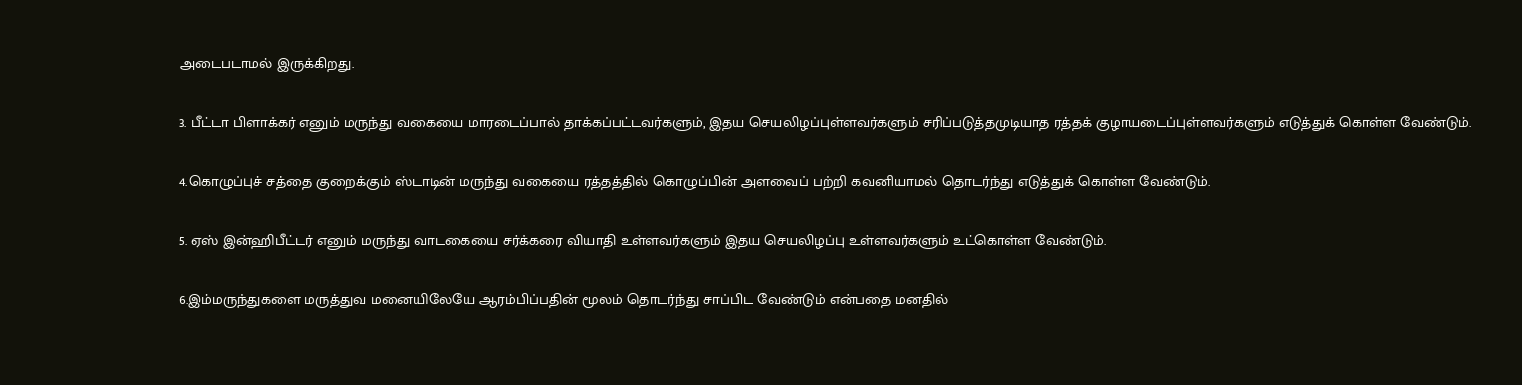அடைபடாமல் இருக்கிறது.

3. பீட்டா பிளாக்கர் எனும் மருந்து வகையை மாரடைப்பால் தாக்கப்பட்டவர்களும், இதய செயலிழப்புள்ளவர்களும் சரிப்படுத்தமுடியாத ரத்தக் குழாயடைப்புள்ளவர்களும் எடுத்துக் கொள்ள வேண்டும்.

4.கொழுப்புச் சத்தை குறைக்கும் ஸ்டாடின் மருந்து வகையை ரத்தத்தில் கொழுப்பின் அளவைப் பற்றி கவனியாமல் தொடர்ந்து எடுத்துக் கொள்ள வேண்டும்.

5. ஏஸ் இன்ஹிபீட்டர் எனும் மருந்து வாடகையை சர்க்கரை வியாதி உள்ளவர்களும் இதய செயலிழப்பு உள்ளவர்களும் உட்கொள்ள வேண்டும்.

6.இம்மருந்துகளை மருத்துவ மனையிலேயே ஆரம்பிப்பதின் மூலம் தொடர்ந்து சாப்பிட வேண்டும் என்பதை மனதில்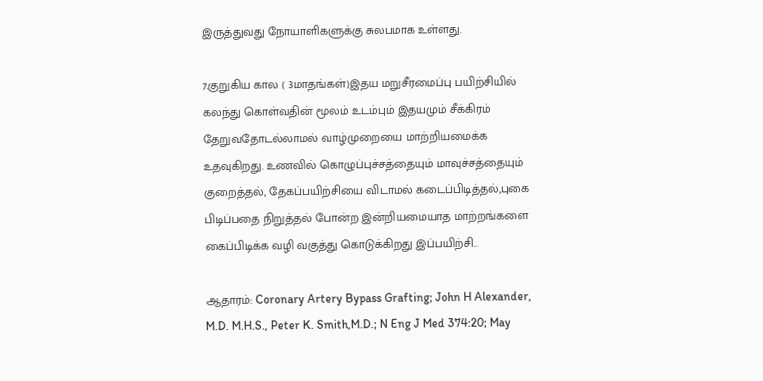இருத்துவது நோயாளிகளுக்கு சுலபமாக உள்ளது.

7.குறுகிய கால ( 3மாதங்கள்)இதய மறுசீரமைப்பு பயிற்சியில் கலந்து கொள்வதின் மூலம் உடம்பும் இதயமும் சீக்கிரம் தேறுவதோடல்லாமல் வாழ்முறையை மாற்றியமைக்க உதவுகிறது. உணவில் கொழுப்புச்சத்தையும் மாவுச்சத்தையும் குறைத்தல், தேகப்பயிற்சியை விடாமல் கடைப்பிடித்தல்,புகை பிடிப்பதை நிறுத்தல் போன்ற இன்றியமையாத மாற்றங்களை கைப்பிடிக்க வழி வகுத்து கொடுக்கிறது இப்பயிற்சி..

ஆதாரம்: Coronary Artery Bypass Grafting; John H Alexander, M.D. M.H.S., Peter K. Smith,M.D.; N Eng J Med 374:20; May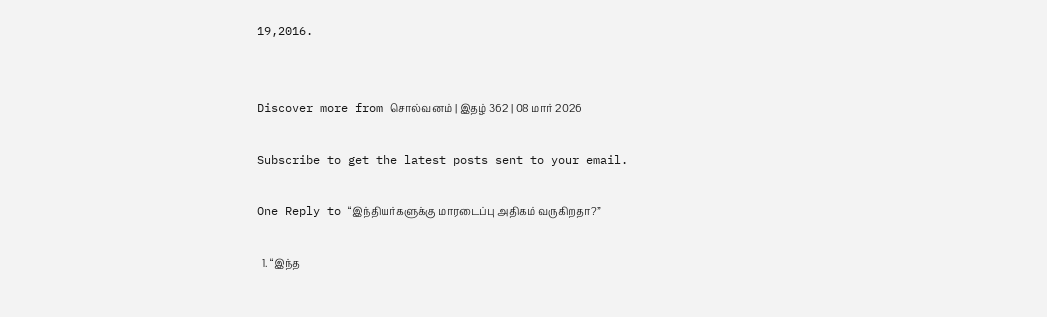19,2016.


Discover more from சொல்வனம் | இதழ் 362 | 08 மார் 2026

Subscribe to get the latest posts sent to your email.

One Reply to “இந்தியர்களுக்கு மாரடைப்பு அதிகம் வருகிறதா?”

  1. “இந்த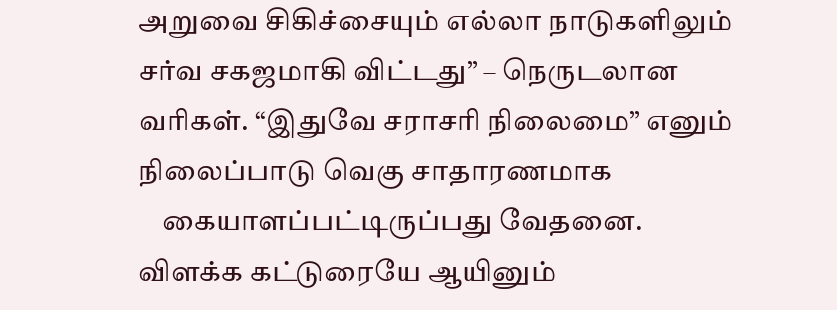அறுவை சிகிச்சையும் எல்லா நாடுகளிலும் சர்வ சகஜமாகி விட்டது” – நெருடலான வரிகள். “இதுவே சராசரி நிலைமை” எனும் நிலைப்பாடு வெகு சாதாரணமாக
    கையாளப்பட்டிருப்பது வேதனை. விளக்க கட்டுரையே ஆயினும்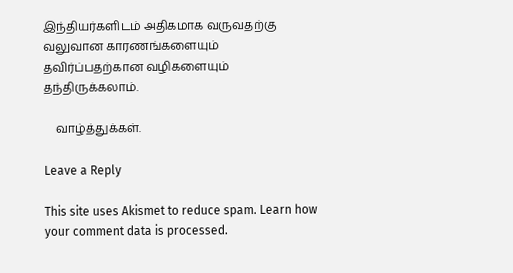இந்தியர்களிடம் அதிகமாக வருவதற்கு வலுவான காரணங்களையும் தவிர்ப்பதற்கான வழிகளையும் தந்திருக்கலாம்.

    வாழ்த்துக்கள்.

Leave a Reply

This site uses Akismet to reduce spam. Learn how your comment data is processed.